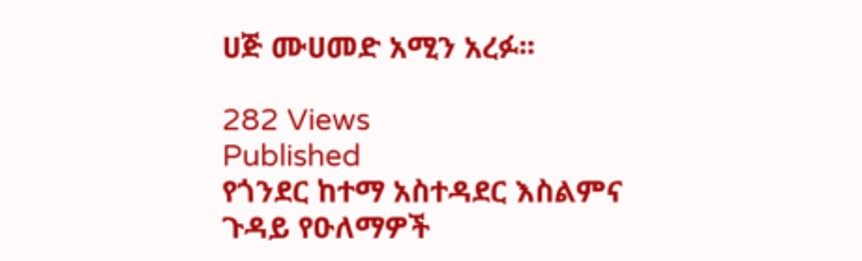ሀጅ ሙሀመድ አሚን አረፉ፡፡

282 Views
Published
የጎንደር ከተማ አስተዳደር እስልምና ጉዳይ የዑለማዎች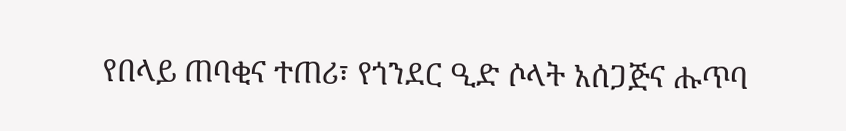የበላይ ጠባቂና ተጠሪ፣ የጎንደር ዒድ ሶላት አሰጋጅና ሑጥባ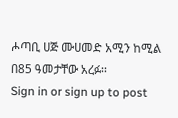ሖጣቢ ሀጅ ሙሀመድ አሚን ከሚል በ85 ዓመታቸው አረፉ፡፡
Sign in or sign up to post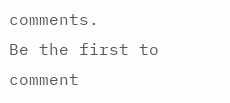comments.
Be the first to comment